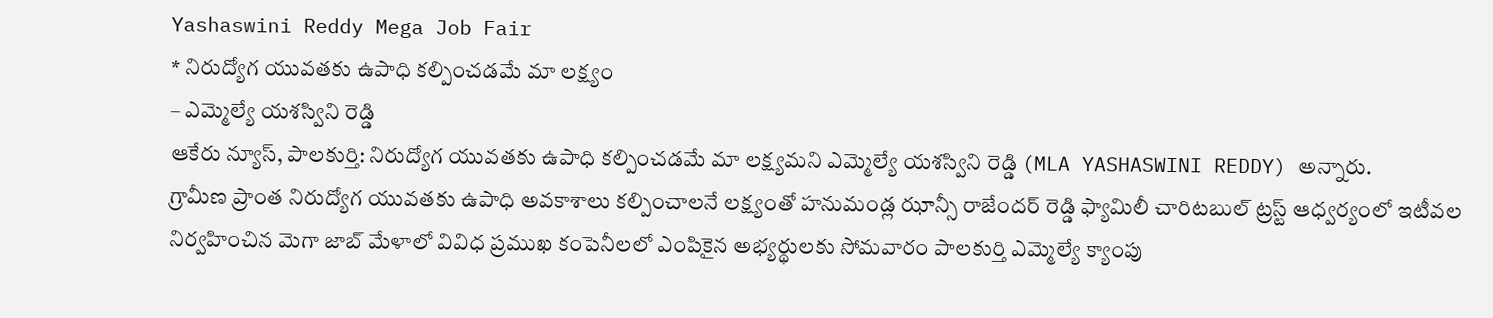Yashaswini Reddy Mega Job Fair
* నిరుద్యోగ యువతకు ఉపాధి కల్పించడమే మా లక్ష్యం
– ఎమ్మెల్యే యశస్విని రెడ్డి
ఆకేరు న్యూస్, పాలకుర్తి: నిరుద్యోగ యువతకు ఉపాధి కల్పించడమే మా లక్ష్యమని ఎమ్మెల్యే యశస్విని రెడ్డి (MLA YASHASWINI REDDY) అన్నారు.
గ్రామీణ ప్రాంత నిరుద్యోగ యువతకు ఉపాధి అవకాశాలు కల్పించాలనే లక్ష్యంతో హనుమండ్ల ఝాన్సీ రాజేందర్ రెడ్డి ఫ్యామిలీ చారిటబుల్ ట్రస్ట్ ఆధ్వర్యంలో ఇటీవల నిర్వహించిన మెగా జాబ్ మేళాలో వివిధ ప్రముఖ కంపెనీలలో ఎంపికైన అభ్యర్థులకు సోమవారం పాలకుర్తి ఎమ్మెల్యే క్యాంపు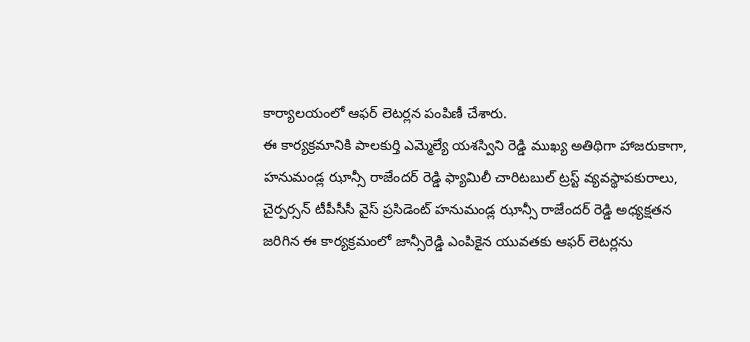కార్యాలయంలో ఆఫర్ లెటర్లన పంపిణీ చేశారు.
ఈ కార్యక్రమానికి పాలకుర్తి ఎమ్మెల్యే యశస్విని రెడ్డి ముఖ్య అతిథిగా హాజరుకాగా, హనుమండ్ల ఝాన్సీ రాజేందర్ రెడ్డి ఫ్యామిలీ చారిటబుల్ ట్రస్ట్ వ్యవస్థాపకురాలు, చైర్పర్సన్ టీపీసీసీ వైస్ ప్రసిడెంట్ హనుమండ్ల ఝాన్సీ రాజేందర్ రెడ్డి అధ్యక్షతన జరిగిన ఈ కార్యక్రమంలో జాన్సీరెడ్డి ఎంపికైన యువతకు ఆఫర్ లెటర్లను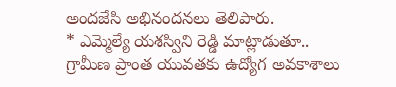అందజేసి అభినందనలు తెలిపారు.
* ఎమ్మెల్యే యశస్విని రెడ్డి మాట్లాడుతూ..
గ్రామీణ ప్రాంత యువతకు ఉద్యోగ అవకాశాలు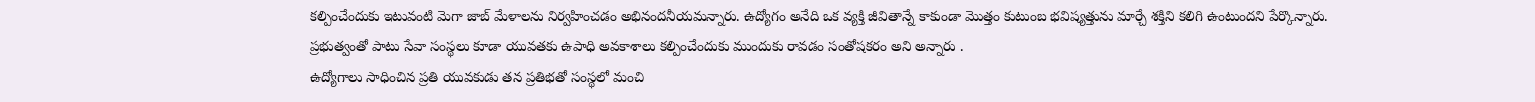కల్పించేందుకు ఇటువంటి మెగా జాబ్ మేళాలను నిర్వహించడం అభినందనీయమన్నారు. ఉద్యోగం అనేది ఒక వ్యక్తి జీవితాన్నే కాకుండా మొత్తం కుటుంబ భవిష్యత్తును మార్చే శక్తిని కలిగి ఉంటుందని పేర్కొన్నారు.
ప్రభుత్వంతో పాటు సేవా సంస్థలు కూడా యువతకు ఉపాధి అవకాశాలు కల్పించేందుకు ముందుకు రావడం సంతోషకరం అని అన్నారు .
ఉద్యోగాలు సాధించిన ప్రతి యువకుడు తన ప్రతిభతో సంస్థలో మంచి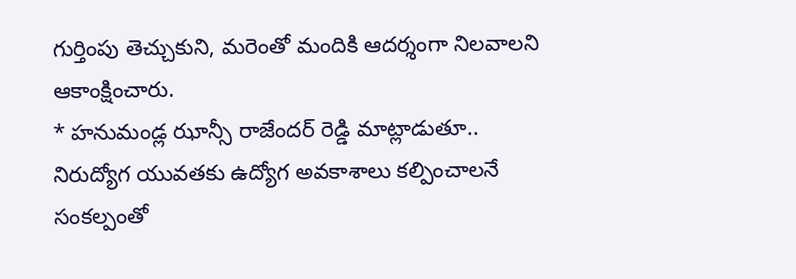గుర్తింపు తెచ్చుకుని, మరెంతో మందికి ఆదర్శంగా నిలవాలని ఆకాంక్షించారు.
* హనుమండ్ల ఝాన్సీ రాజేందర్ రెడ్డి మాట్లాడుతూ..
నిరుద్యోగ యువతకు ఉద్యోగ అవకాశాలు కల్పించాలనే సంకల్పంతో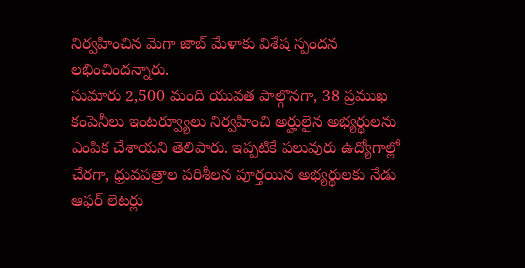నిర్వహించిన మెగా జాబ్ మేళాకు విశేష స్పందన లభించిందన్నారు.
సుమారు 2,500 మంది యువత పాల్గొనగా, 38 ప్రముఖ కంపెనీలు ఇంటర్వ్యూలు నిర్వహించి అర్హులైన అభ్యర్థులను ఎంపిక చేశాయని తెలిపారు. ఇప్పటికే పలువురు ఉద్యోగాల్లో చేరగా, ధ్రువపత్రాల పరిశీలన పూర్తయిన అభ్యర్థులకు నేడు ఆఫర్ లెటర్లు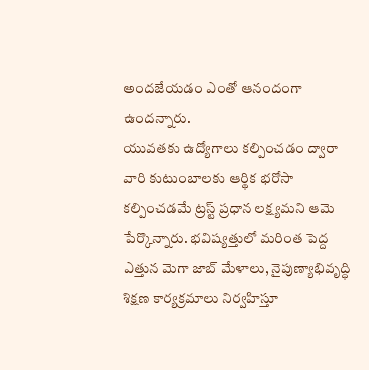అందజేయడం ఎంతో ఆనందంగా ఉందన్నారు.
యువతకు ఉద్యోగాలు కల్పించడం ద్వారా వారి కుటుంబాలకు ఆర్థిక భరోసా కల్పించడమే ట్రస్ట్ ప్రధాన లక్ష్యమని ఆమె పేర్కొన్నారు. భవిష్యత్తులో మరింత పెద్ద ఎత్తున మెగా జాబ్ మేళాలు, నైపుణ్యాభివృద్ధి శిక్షణ కార్యక్రమాలు నిర్వహిస్తూ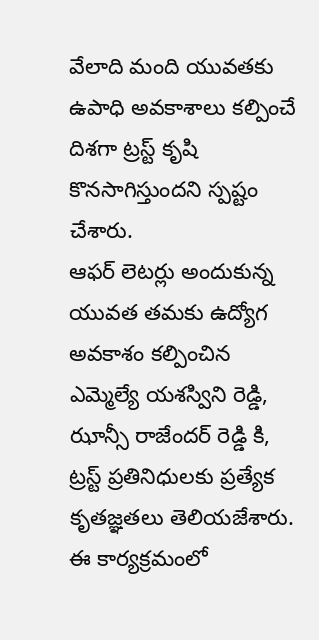వేలాది మంది యువతకు ఉపాధి అవకాశాలు కల్పించే దిశగా ట్రస్ట్ కృషి కొనసాగిస్తుందని స్పష్టం చేశారు.
ఆఫర్ లెటర్లు అందుకున్న యువత తమకు ఉద్యోగ అవకాశం కల్పించిన ఎమ్మెల్యే యశస్విని రెడ్డి, ఝాన్సీ రాజేందర్ రెడ్డి కి, ట్రస్ట్ ప్రతినిధులకు ప్రత్యేక కృతజ్ఞతలు తెలియజేశారు.
ఈ కార్యక్రమంలో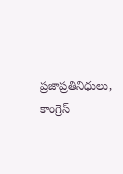ప్రజాప్రతినిధులు, కాంగ్రెస్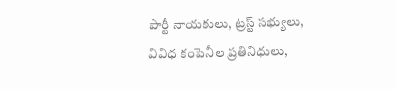పార్టీ నాయకులు, ట్రస్ట్ సభ్యులు, వివిధ కంపెనీల ప్రతినిధులు,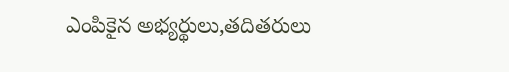ఎంపికైన అభ్యర్థులు,తదితరులు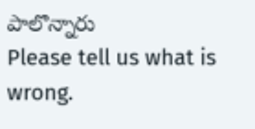పాలొన్నారు
Please tell us what is wrong.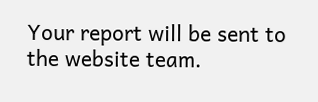Your report will be sent to the website team.